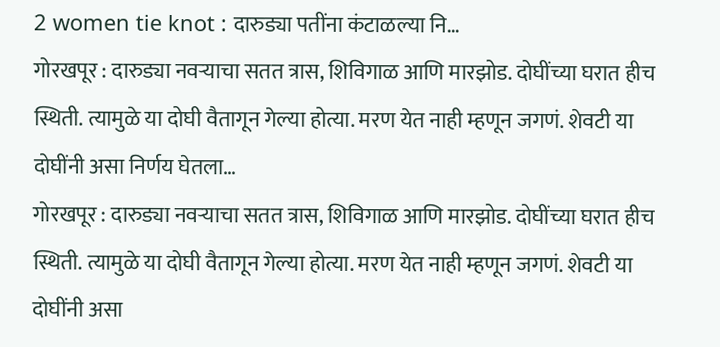2 women tie knot : दारुड्या पतींना कंटाळल्या नि…
गोरखपूर : दारुड्या नवऱ्याचा सतत त्रास, शिविगाळ आणि मारझोड. दोघींच्या घरात हीच स्थिती. त्यामुळे या दोघी वैतागून गेल्या होत्या. मरण येत नाही म्हणून जगणं. शेवटी या दोघींनी असा निर्णय घेतला…
गोरखपूर : दारुड्या नवऱ्याचा सतत त्रास, शिविगाळ आणि मारझोड. दोघींच्या घरात हीच स्थिती. त्यामुळे या दोघी वैतागून गेल्या होत्या. मरण येत नाही म्हणून जगणं. शेवटी या दोघींनी असा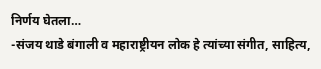निर्णय घेतला…
-संजय थाडे बंगाली व महाराष्ट्रीयन लोक हे त्यांच्या संगीत, साहित्य,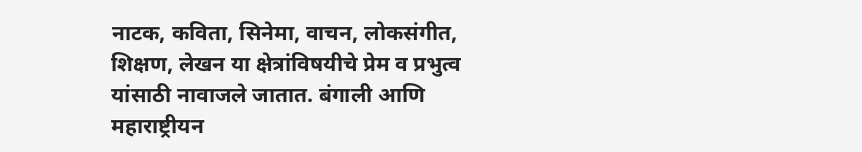नाटक, कविता, सिनेमा, वाचन, लोकसंगीत, शिक्षण, लेखन या क्षेत्रांविषयीचे प्रेम व प्रभुत्व यांसाठी नावाजले जातात. बंगाली आणि महाराष्ट्रीयन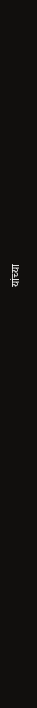यांच्या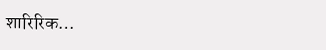शारिरिक…